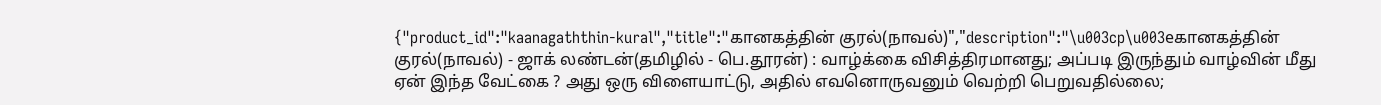{"product_id":"kaanagaththin-kural","title":"கானகத்தின் குரல்(நாவல்)","description":"\u003cp\u003eகானகத்தின் குரல்(நாவல்) - ஜாக் லண்டன்(தமிழில் - பெ.தூரன்) : வாழ்க்கை விசித்திரமானது; அப்படி இருந்தும் வாழ்வின் மீது ஏன் இந்த வேட்கை ? அது ஒரு விளையாட்டு, அதில் எவனொருவனும் வெற்றி பெறுவதில்லை;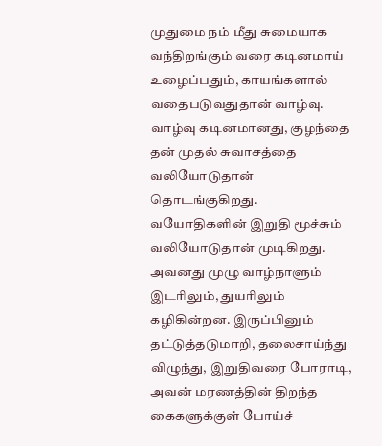முதுமை நம் மீது சுமையாக வந்திறங்கும் வரை கடினமாய் உழைப்பதும், காயங்களால் வதைபடுவதுதான் வாழ்வு. வாழ்வு கடினமானது, குழந்தை தன் முதல் சுவாசத்தை வலியோடுதான் தொடங்குகிறது. வயோதிகளின் இறுதி மூச்சும் வலியோடுதான் முடிகிறது. அவனது முழு வாழ்நாளும் இடரிலும், துயரிலும் கழிகின்றன. இருப்பினும் தட்டுத்தடுமாறி, தலைசாய்ந்து விழுந்து, இறுதிவரை போராடி, அவன் மரணத்தின் திறந்த கைகளுக்குள் போய்ச்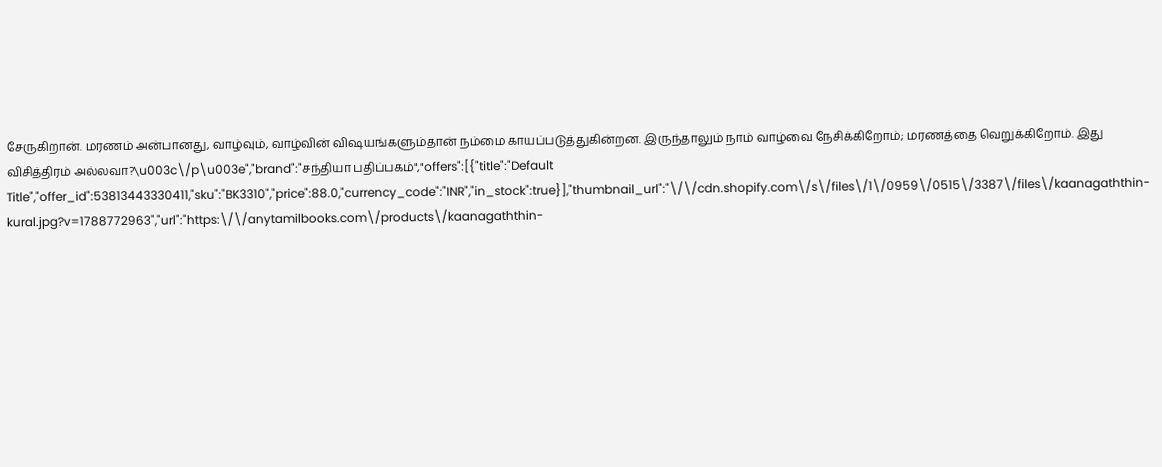சேருகிறான். மரணம் அன்பானது, வாழ்வும், வாழ்வின் விஷயங்களும்தான் நம்மை காயப்படுத்துகின்றன. இருந்தாலும் நாம் வாழ்வை நேசிக்கிறோம்; மரணத்தை வெறுக்கிறோம். இது விசித்திரம் அல்லவா?\u003c\/p\u003e","brand":"சந்தியா பதிப்பகம்","offers":[{"title":"Default Title","offer_id":53813443330411,"sku":"BK3310","price":88.0,"currency_code":"INR","in_stock":true}],"thumbnail_url":"\/\/cdn.shopify.com\/s\/files\/1\/0959\/0515\/3387\/files\/kaanagaththin-kural.jpg?v=1788772963","url":"https:\/\/anytamilbooks.com\/products\/kaanagaththin-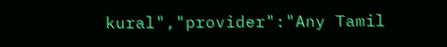kural","provider":"Any Tamil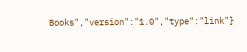Books","version":"1.0","type":"link"}